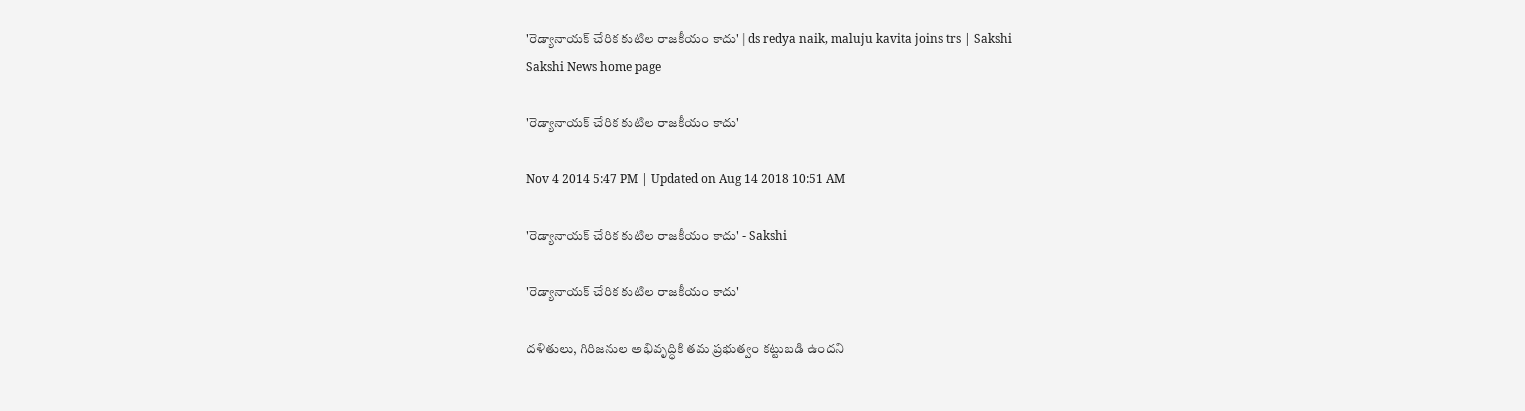'రెడ్యానాయక్ చేరిక కుటిల రాజకీయం కాదు' | ds redya naik, maluju kavita joins trs | Sakshi
Sakshi News home page

'రెడ్యానాయక్ చేరిక కుటిల రాజకీయం కాదు'

Nov 4 2014 5:47 PM | Updated on Aug 14 2018 10:51 AM

'రెడ్యానాయక్ చేరిక కుటిల రాజకీయం కాదు' - Sakshi

'రెడ్యానాయక్ చేరిక కుటిల రాజకీయం కాదు'

దళితులు, గిరిజనుల అభివృద్ధికి తమ ప్రభుత్వం కట్టుబడి ఉందని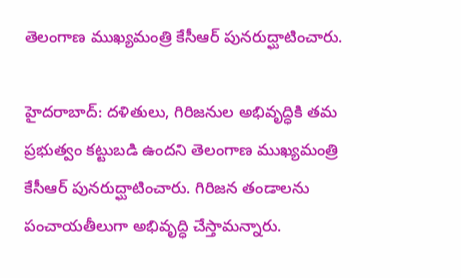తెలంగాణ ముఖ్యమంత్రి కేసీఆర్ పునరుద్ఘాటించారు.

హైదరాబాద్: దళితులు, గిరిజనుల అభివృద్ధికి తమ ప్రభుత్వం కట్టుబడి ఉందని తెలంగాణ ముఖ్యమంత్రి కేసీఆర్ పునరుద్ఘాటించారు. గిరిజన తండాలను పంచాయతీలుగా అభివృద్ధి చేస్తామన్నారు.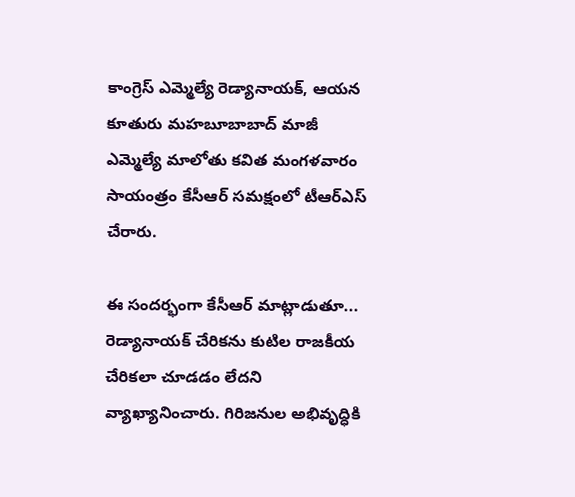కాంగ్రెస్ ఎమ్మెల్యే రెడ్యానాయక్, ఆయన కూతురు మహబూబాబాద్ మాజీ ఎమ్మెల్యే మాలోతు కవిత మంగళవారం సాయంత్రం కేసీఆర్ సమక్షంలో టీఆర్ఎస్ చేరారు.

ఈ సందర్భంగా కేసీఆర్ మాట్లాడుతూ... రెడ్యానాయక్ చేరికను కుటిల రాజకీయ చేరికలా చూడడం లేదని వ్యాఖ్యానించారు. గిరిజనుల అభివృద్ధికి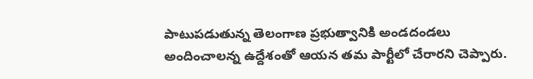పాటుపడుతున్న తెలంగాణ ప్రభుత్వానికి అండదండలు అందించాలన్న ఉద్దేశంతో ఆయన తమ పార్టీలో చేరారని చెప్పారు.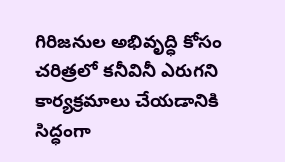గిరిజనుల అభివృద్ధి కోసం చరిత్రలో కనీవినీ ఎరుగని కార్యక్రమాలు చేయడానికి సిద్ధంగా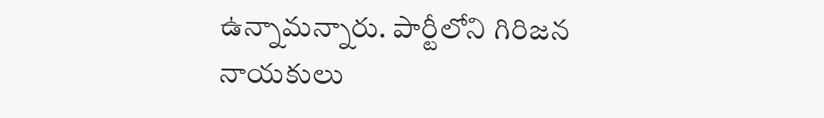ఉన్నామన్నారు. పార్టీలోని గిరిజన నాయకులు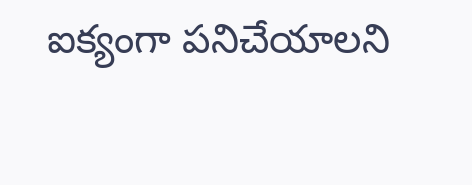ఐక్యంగా పనిచేయాలని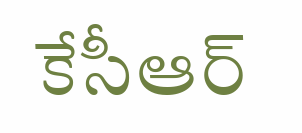కేసీఆర్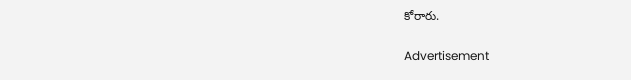కోరారు.

Advertisement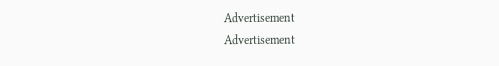Advertisement
Advertisement